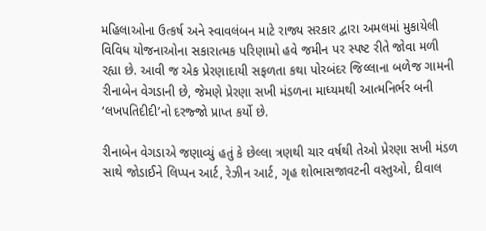મહિલાઓના ઉત્કર્ષ અને સ્વાવલંબન માટે રાજ્ય સરકાર દ્વારા અમલમાં મુકાયેલી વિવિધ યોજનાઓના સકારાત્મક પરિણામો હવે જમીન પર સ્પષ્ટ રીતે જોવા મળી રહ્યા છે. આવી જ એક પ્રેરણાદાયી સફળતા કથા પોરબંદર જિલ્લાના બળેજ ગામની રીનાબેન વેગડાની છે, જેમણે પ્રેરણા સખી મંડળના માધ્યમથી આત્મનિર્ભર બની ‘લખપતિદીદી’નો દરજ્જો પ્રાપ્ત કર્યો છે.

રીનાબેન વેગડાએ જણાવ્યું હતું કે છેલ્લા ત્રણથી ચાર વર્ષથી તેઓ પ્રેરણા સખી મંડળ સાથે જોડાઈને લિપ્પન આર્ટ, રેઝીન આર્ટ, ગૃહ શોભાસજાવટની વસ્તુઓ, દીવાલ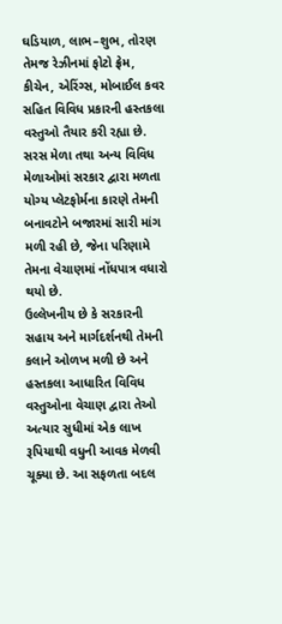ઘડિયાળ, લાભ–શુભ, તોરણ તેમજ રેઝીનમાં ફોટો ફ્રેમ, કીચેન, એરિંગ્સ, મોબાઈલ કવર સહિત વિવિધ પ્રકારની હસ્તકલા વસ્તુઓ તૈયાર કરી રહ્યા છે. સરસ મેળા તથા અન્ય વિવિધ મેળાઓમાં સરકાર દ્વારા મળતા યોગ્ય પ્લેટફોર્મના કારણે તેમની બનાવટોને બજારમાં સારી માંગ મળી રહી છે, જેના પરિણામે તેમના વેચાણમાં નોંધપાત્ર વધારો થયો છે.
ઉલ્લેખનીય છે કે સરકારની સહાય અને માર્ગદર્શનથી તેમની કલાને ઓળખ મળી છે અને હસ્તકલા આધારિત વિવિધ વસ્તુઓના વેચાણ દ્વારા તેઓ અત્યાર સુધીમાં એક લાખ રૂપિયાથી વધુની આવક મેળવી ચૂક્યા છે. આ સફળતા બદલ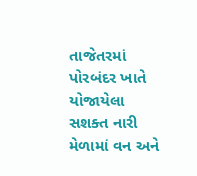તાજેતરમાં પોરબંદર ખાતે યોજાયેલા સશક્ત નારી મેળામાં વન અને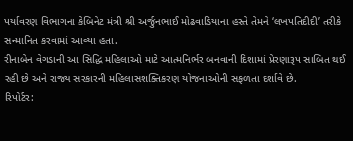પર્યાવરણ વિભાગના કેબિનેટ મંત્રી શ્રી અર્જુનભાઈ મોઢવાડિયાના હસ્તે તેમને ‘લખપતિદીદી’ તરીકે સન્માનિત કરવામાં આવ્યા હતા.
રીનાબેન વેગડાની આ સિદ્ધિ મહિલાઓ માટે આત્મનિર્ભર બનવાની દિશામાં પ્રેરણારૂપ સાબિત થઈ રહી છે અને રાજ્ય સરકારની મહિલાસશક્તિકરણ યોજનાઓની સફળતા દર્શાવે છે.
રિપોર્ટર: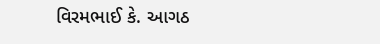વિરમભાઈ કે. આગઠ